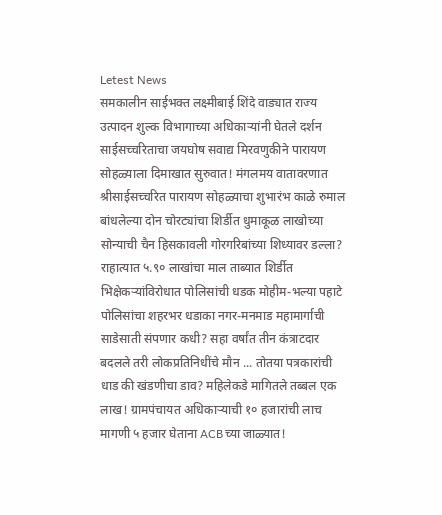Letest News
समकालीन साईभक्त लक्ष्मीबाई शिंदे वाड्यात राज्य उत्पादन शुल्क विभागाच्या अधिकाऱ्यांनी घेतले दर्शन साईसच्चरिताचा जयघोष सवाद्य मिरवणुकीने पारायण सोहळ्याला दिमाखात सुरुवात! मंगलमय वातावरणात श्रीसाईसच्चरित पारायण सोहळ्याचा शुभारंभ काळे रुमाल बांधलेल्या दोन चोरट्यांचा शिर्डीत धुमाकूळ लाखोच्या सोन्याची चैन हिसकावली गोरगरिबांच्या शिध्यावर डल्ला? राहात्यात ५.९० लाखांचा माल ताब्यात शिर्डीत भिक्षेकऱ्यांविरोधात पोलिसांची धडक मोहीम-भल्या पहाटे पोलिसांचा शहरभर धडाका नगर-मनमाड महामार्गाची साडेसाती संपणार कधी? सहा वर्षांत तीन कंत्राटदार बदलले तरी लोकप्रतिनिधींचे मौन ... तोतया पत्रकारांची धाड की खंडणीचा डाव? महिलेकडे मागितले तब्बल एक लाख! ग्रामपंचायत अधिकाऱ्याची १० हजारांची लाच मागणी ५ हजार घेताना ACBच्या जाळ्यात!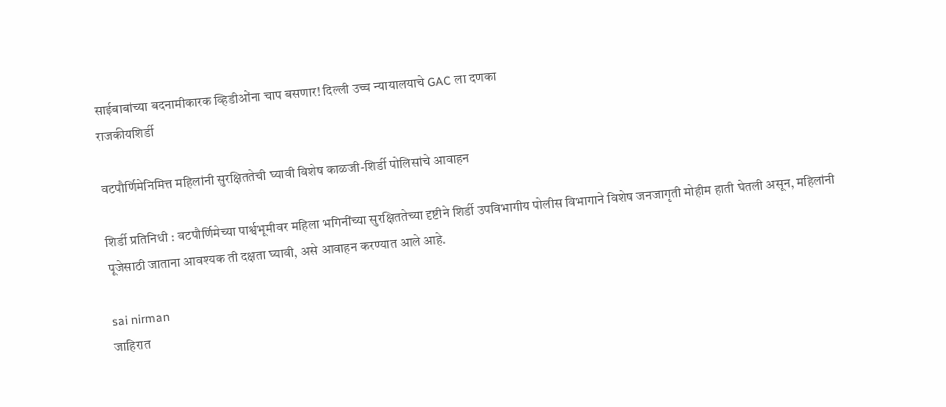साईबाबांच्या बदनामीकारक व्हिडीओंना चाप बसणार! दिल्ली उच्च न्यायालयाचे GAC ला दणका
राजकीयशिर्डी

वटपौर्णिमेनिमित्त महिलांनी सुरक्षिततेची घ्यावी विशेष काळजी-शिर्डी पोलिसांचे आवाहन

शिर्डी प्रतिनिधी : वटपौर्णिमेच्या पार्श्वभूमीवर महिला भगिनींच्या सुरक्षिततेच्या दृष्टीने शिर्डी उपविभागीय पोलीस विभागाने विशेष जनजागृती मोहीम हाती घेतली असून, महिलांनी पूजेसाठी जाताना आवश्यक ती दक्षता घ्यावी, असे आवाहन करण्यात आले आहे.

sai nirman
जाहिरात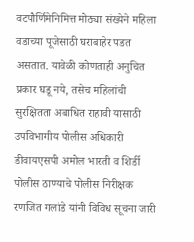वटपौर्णिमेनिमित्त मोठ्या संख्येने महिला वडाच्या पूजेसाठी घराबाहेर पडत असतात. यावेळी कोणताही अनुचित प्रकार घडू नये, तसेच महिलांची सुरक्षितता अबाधित राहावी यासाठी उपविभागीय पोलीस अधिकारी डीवायएसपी अमोल भारती व शिर्डी पोलीस ठाण्याचे पोलीस निरीक्षक रणजित गलांडे यांनी विविध सूचना जारी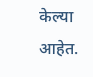केल्या आहेत.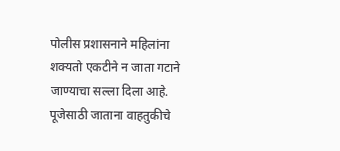पोलीस प्रशासनाने महिलांना शक्यतो एकटीने न जाता गटाने जाण्याचा सल्ला दिला आहे. पूजेसाठी जाताना वाहतुकीचे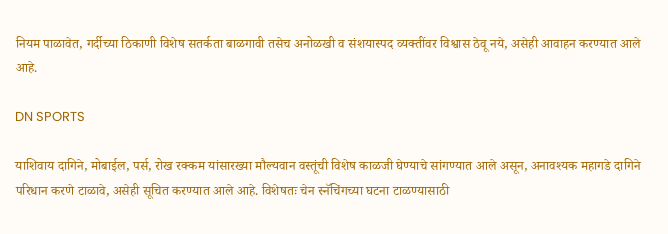नियम पाळावेत, गर्दीच्या ठिकाणी विशेष सतर्कता बाळगावी तसेच अनोळखी व संशयास्पद व्यक्तींवर विश्वास ठेवू नये, असेही आवाहन करण्यात आले आहे.

DN SPORTS

याशिवाय दागिने, मोबाईल, पर्स, रोख रक्कम यांसारख्या मौल्यवान वस्तूंची विशेष काळजी घेण्याचे सांगण्यात आले असून, अनावश्यक महागडे दागिने परिधान करणे टाळावे, असेही सूचित करण्यात आले आहे. विशेषतः चेन स्नॅचिंगच्या घटना टाळण्यासाठी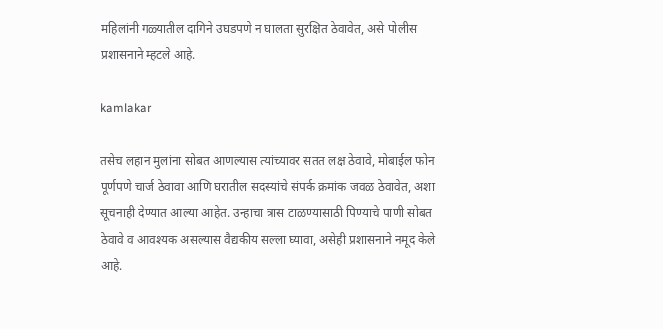महिलांनी गळ्यातील दागिने उघडपणे न घालता सुरक्षित ठेवावेत, असे पोलीस प्रशासनाने म्हटले आहे.

kamlakar

तसेच लहान मुलांना सोबत आणल्यास त्यांच्यावर सतत लक्ष ठेवावे, मोबाईल फोन पूर्णपणे चार्ज ठेवावा आणि घरातील सदस्यांचे संपर्क क्रमांक जवळ ठेवावेत, अशा सूचनाही देण्यात आल्या आहेत. उन्हाचा त्रास टाळण्यासाठी पिण्याचे पाणी सोबत ठेवावे व आवश्यक असल्यास वैद्यकीय सल्ला घ्यावा, असेही प्रशासनाने नमूद केले आहे.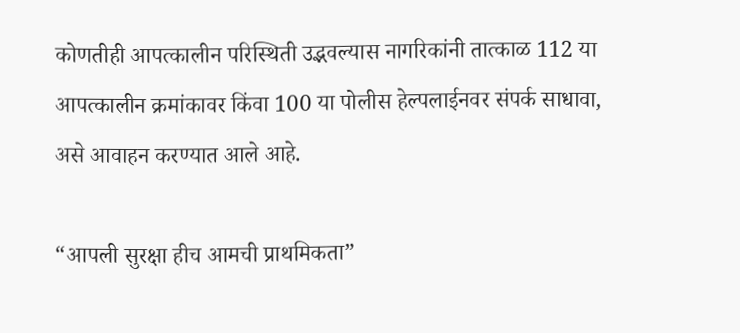कोणतीही आपत्कालीन परिस्थिती उद्भवल्यास नागरिकांनी तात्काळ 112 या आपत्कालीन क्रमांकावर किंवा 100 या पोलीस हेल्पलाईनवर संपर्क साधावा, असे आवाहन करण्यात आले आहे.

“आपली सुरक्षा हीच आमची प्राथमिकता”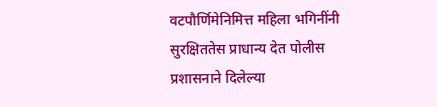वटपौर्णिमेनिमित्त महिला भगिनींनी सुरक्षिततेस प्राधान्य देत पोलीस प्रशासनाने दिलेल्या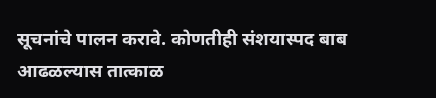सूचनांचे पालन करावे. कोणतीही संशयास्पद बाब आढळल्यास तात्काळ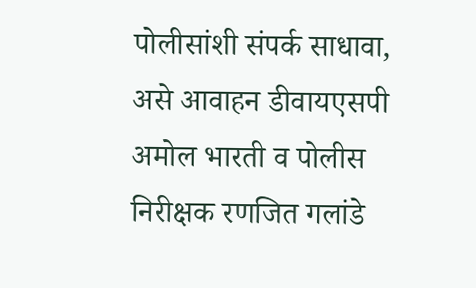पोलीसांशी संपर्क साधावा, असे आवाहन डीवायएसपी अमोल भारती व पोलीस निरीक्षक रणजित गलांडे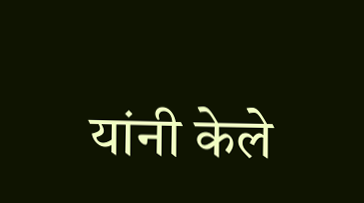यांनी केले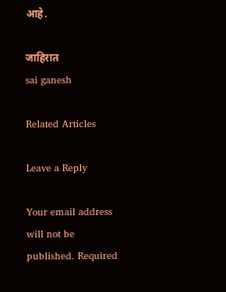आहे.

जाहिरात
sai ganesh

Related Articles

Leave a Reply

Your email address will not be published. Required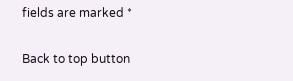fields are marked *

Back to top button